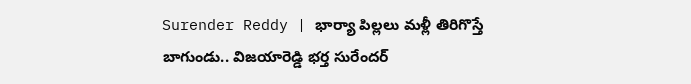Surender Reddy | భార్యా పిల్లలు మళ్లీ తిరిగొస్తే బాగుండు.. విజయారెడ్డి భర్త సురేందర్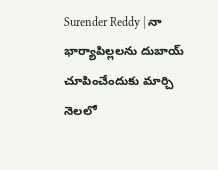Surender Reddy | నా భార్యాపిల్లలను దుబాయ్ చూపించేందుకు మార్చి నెలలో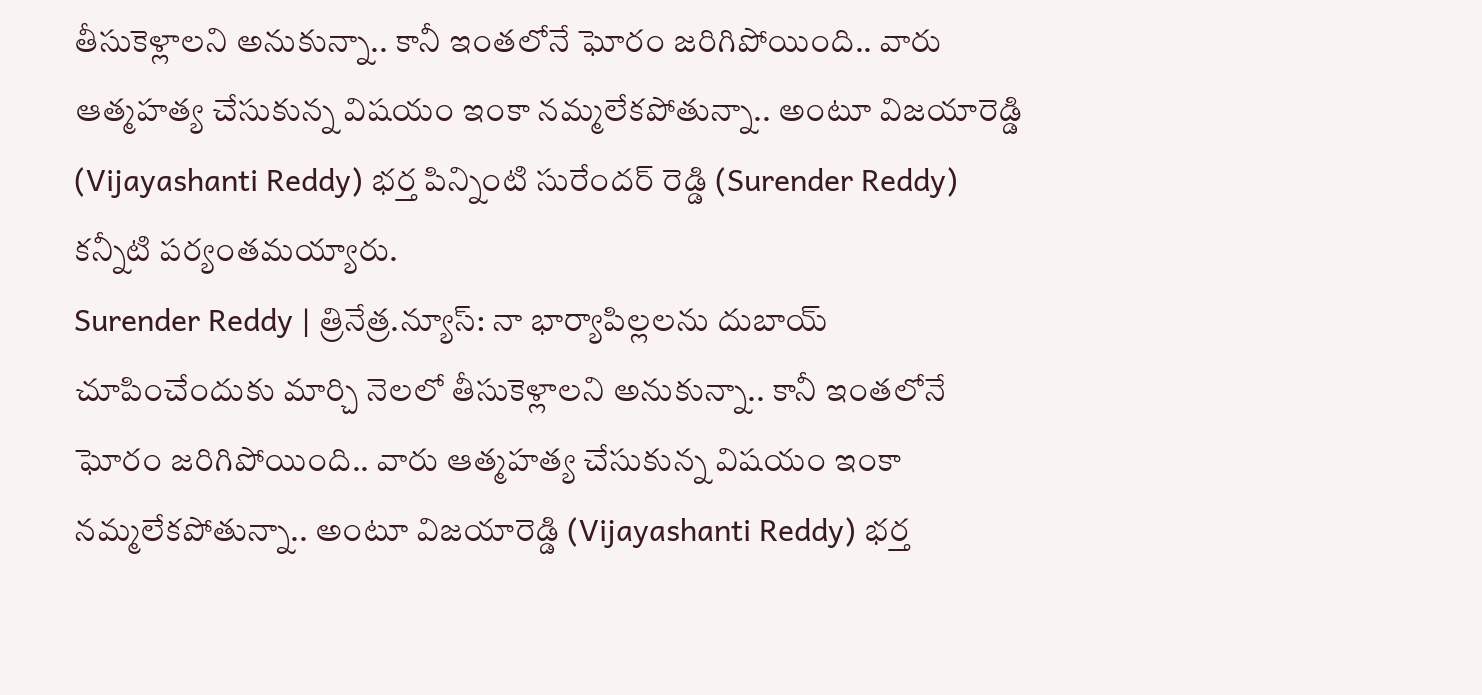తీసుకెళ్లాలని అనుకున్నా.. కానీ ఇంతలోనే ఘోరం జరిగిపోయింది.. వారు ఆత్మహత్య చేసుకున్న విషయం ఇంకా నమ్మలేకపోతున్నా.. అంటూ విజయారెడ్డి (Vijayashanti Reddy) భర్త పిన్నింటి సురేందర్ రెడ్డి (Surender Reddy) కన్నీటి పర్యంతమయ్యారు.
Surender Reddy | త్రినేత్ర.న్యూస్: నా భార్యాపిల్లలను దుబాయ్ చూపించేందుకు మార్చి నెలలో తీసుకెళ్లాలని అనుకున్నా.. కానీ ఇంతలోనే ఘోరం జరిగిపోయింది.. వారు ఆత్మహత్య చేసుకున్న విషయం ఇంకా నమ్మలేకపోతున్నా.. అంటూ విజయారెడ్డి (Vijayashanti Reddy) భర్త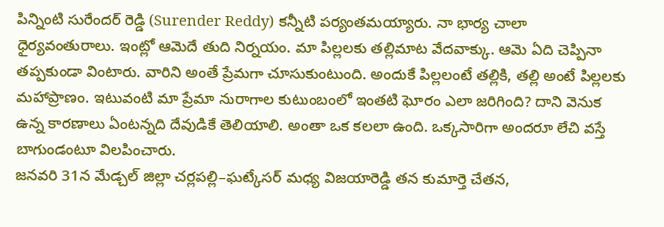పిన్నింటి సురేందర్ రెడ్డి (Surender Reddy) కన్నీటి పర్యంతమయ్యారు. నా భార్య చాలా ధైర్యవంతురాలు. ఇంట్లో ఆమెదే తుది నిర్నయం. మా పిల్లలకు తల్లిమాట వేదవాక్కు. ఆమె ఏది చెప్పినా తప్పకుండా వింటారు. వారిని అంతే ప్రేమగా చూసుకుంటుంది. అందుకే పిల్లలంటే తల్లికి, తల్లి అంటే పిల్లలకు మహాప్రాణం. ఇటువంటి మా ప్రేమా నురాగాల కుటుంబంలో ఇంతటి ఘోరం ఎలా జరిగింది? దాని వెనుక ఉన్న కారణాలు ఏంటన్నది దేవుడికే తెలియాలి. అంతా ఒక కలలా ఉంది. ఒక్కసారిగా అందరూ లేచి వస్తే బాగుండంటూ విలపించారు.
జనవరి 31న మేడ్చల్ జిల్లా చర్లపల్లి–ఘట్కేసర్ మధ్య విజయారెడ్డి తన కుమార్తె చేతన,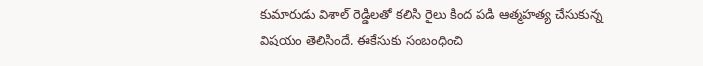కుమారుడు విశాల్ రెడ్డిలతో కలిసి రైలు కింద పడి ఆత్మహత్య చేసుకున్న విషయం తెలిసిందే. ఈకేసుకు సంబంధించి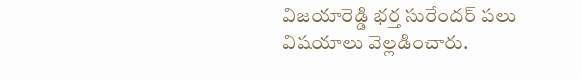విజయారెడ్డి భర్త సురేందర్ పలు విషయాలు వెల్లడించారు.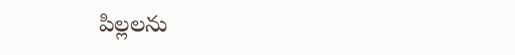పిల్లలను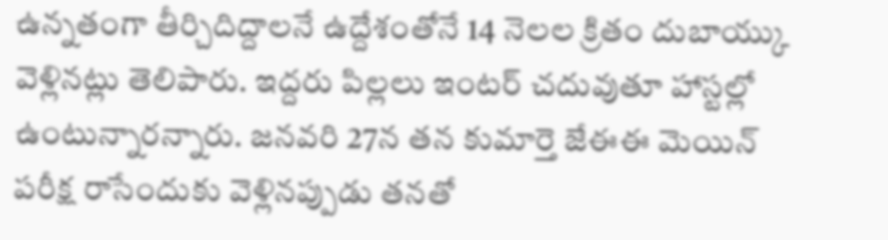ఉన్నతంగా తీర్చిదిద్దాలనే ఉద్దేశంతోనే 14 నెలల క్రితం దుబాయ్కు వెళ్లినట్లు తెలిపారు. ఇద్దరు పిల్లలు ఇంటర్ చదువుతూ హాస్టల్లో ఉంటున్నారన్నారు. జనవరి 27న తన కుమార్తె జేఈఈ మెయిన్ పరీక్ష రాసేందుకు వెళ్లినప్పుడు తనతో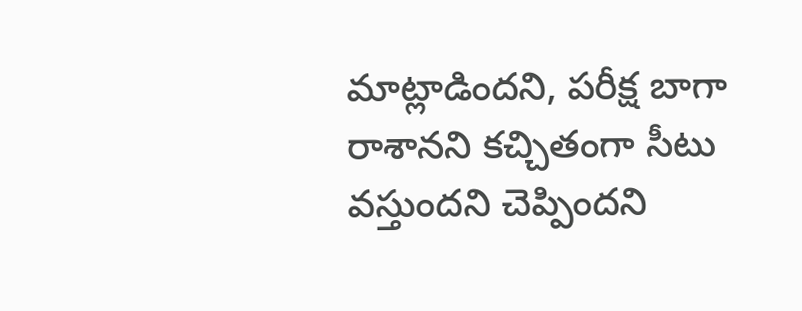మాట్లాడిందని, పరీక్ష బాగా రాశానని కచ్చితంగా సీటు వస్తుందని చెప్పిందని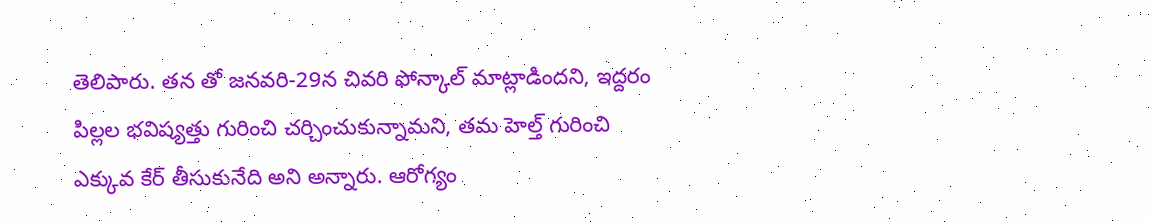తెలిపారు. తన తో జనవరి-29న చివరి ఫోన్కాల్ మాట్లాడిందని, ఇద్దరం పిల్లల భవిష్యత్తు గురించి చర్చించుకున్నామని, తమ హెల్త్ గురించి ఎక్కువ కేర్ తీసుకునేది అని అన్నారు. ఆరోగ్యం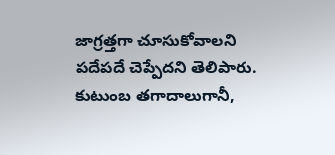జాగ్రత్తగా చూసుకోవాలని పదేపదే చెప్పేదని తెలిపారు. కుటుంబ తగాదాలుగానీ,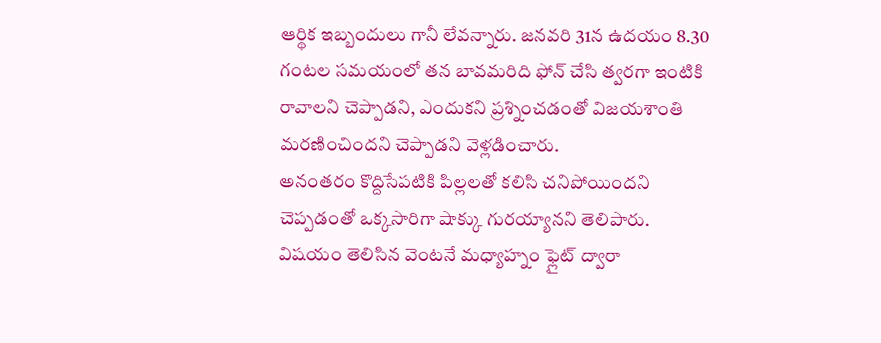ఆర్థిక ఇబ్బందులు గానీ లేవన్నారు. జనవరి 31న ఉదయం 8.30 గంటల సమయంలో తన బావమరిది ఫోన్ చేసి త్వరగా ఇంటికి రావాలని చెప్పాడని, ఎందుకని ప్రశ్నించడంతో విజయశాంతి మరణించిందని చెప్పాడని వెళ్లడించారు.
అనంతరం కొద్దిసేపటికి పిల్లలతో కలిసి చనిపోయిందని చెప్పడంతో ఒక్కసారిగా షాక్కు గురయ్యానని తెలిపారు. విషయం తెలిసిన వెంటనే మధ్యాహ్నం ఫ్లైట్ ద్వారా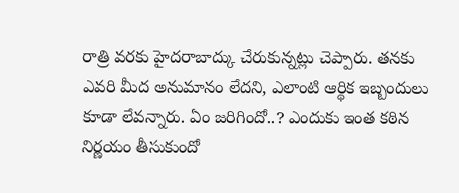రాత్రి వరకు హైదరాబాద్కు చేరుకున్నట్లు చెప్పారు. తనకు ఎవరి మీద అనుమానం లేదని, ఎలాంటి ఆర్థిక ఇబ్బందులు కూడా లేవన్నారు. ఏం జరిగిందో..? ఎందుకు ఇంత కఠిన నిర్ణయం తీసుకుందో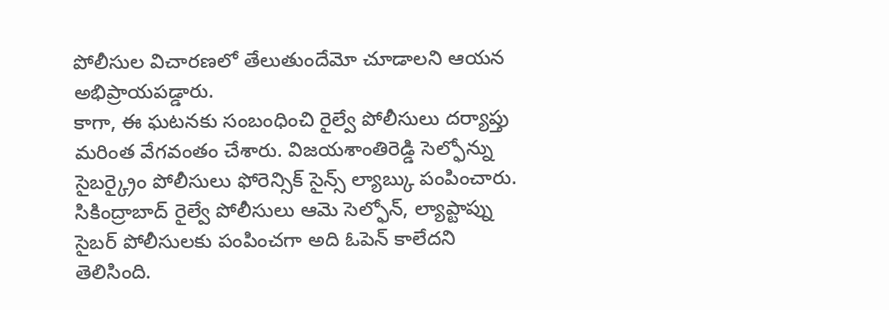పోలీసుల విచారణలో తేలుతుందేమో చూడాలని ఆయన అభిప్రాయపడ్డారు.
కాగా, ఈ ఘటనకు సంబంధించి రైల్వే పోలీసులు దర్యాప్తు మరింత వేగవంతం చేశారు. విజయశాంతిరెడ్డి సెల్ఫోన్ను సైబర్క్రైం పోలీసులు ఫోరెన్సిక్ సైన్స్ ల్యాబ్కు పంపించారు. సికింద్రాబాద్ రైల్వే పోలీసులు ఆమె సెల్ఫోన్, ల్యాప్టాప్ను సైబర్ పోలీసులకు పంపించగా అది ఓపెన్ కాలేదని తెలిసింది.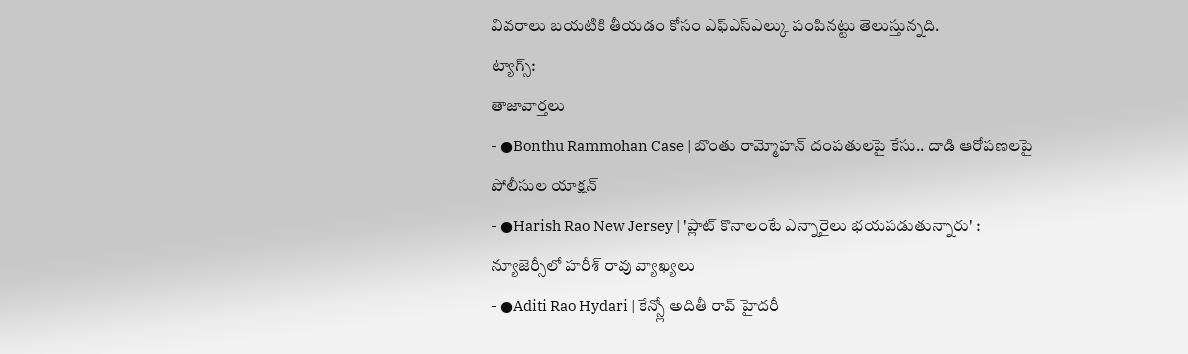వివరాలు బయటికి తీయడం కోసం ఎఫ్ఎస్ఎల్కు పంపినట్టు తెలుస్తున్నది.
ట్యాగ్స్:
తాజావార్తలు
- ●Bonthu Rammohan Case | బొంతు రామ్మోహన్ దంపతులపై కేసు.. దాడి ఆరోపణలపై పోలీసుల యాక్షన్
- ●Harish Rao New Jersey | 'ప్లాట్ కొనాలంటే ఎన్నారైలు భయపడుతున్నారు' : న్యూజెర్సీలో హరీశ్ రావు వ్యాఖ్యలు
- ●Aditi Rao Hydari | కేన్స్లో అదితీ రావ్ హైదరీ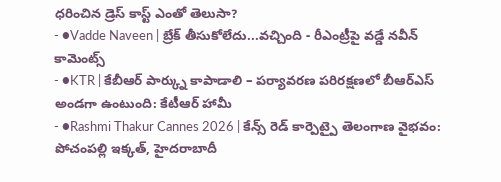ధరించిన డ్రెస్ కాస్ట్ ఎంతో తెలుసా?
- ●Vadde Naveen | బ్రేక్ తీసుకోలేదు...వచ్చింది - రీఎంట్రీపై వడ్డే నవీన్ కామెంట్స్
- ●KTR | కేబీఆర్ పార్క్ను కాపాడాలి – పర్యావరణ పరిరక్షణలో బీఆర్ఎస్ అండగా ఉంటుంది: కేటీఆర్ హామీ
- ●Rashmi Thakur Cannes 2026 | కేన్స్ రెడ్ కార్పెట్పై తెలంగాణ వైభవం: పోచంపల్లి ఇక్కత్, హైదరాబాదీ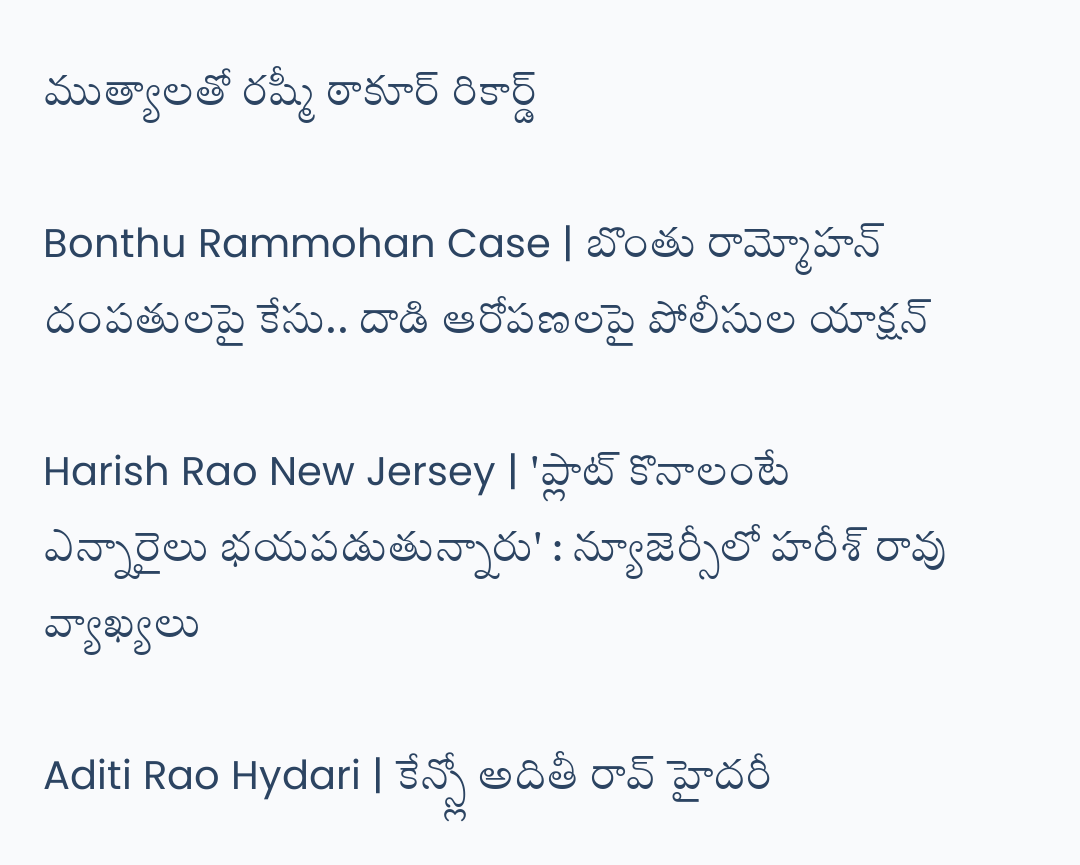ముత్యాలతో రష్మీ ఠాకూర్ రికార్డ్

Bonthu Rammohan Case | బొంతు రామ్మోహన్ దంపతులపై కేసు.. దాడి ఆరోపణలపై పోలీసుల యాక్షన్

Harish Rao New Jersey | 'ప్లాట్ కొనాలంటే ఎన్నారైలు భయపడుతున్నారు' : న్యూజెర్సీలో హరీశ్ రావు వ్యాఖ్యలు

Aditi Rao Hydari | కేన్స్లో అదితీ రావ్ హైదరీ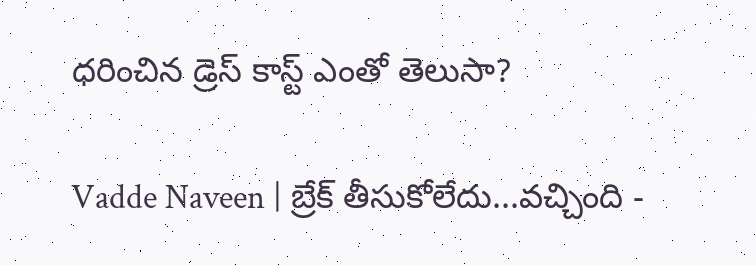ధరించిన డ్రెస్ కాస్ట్ ఎంతో తెలుసా?

Vadde Naveen | బ్రేక్ తీసుకోలేదు...వచ్చింది -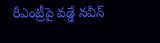రీఎంట్రీపై వడ్డే నవీన్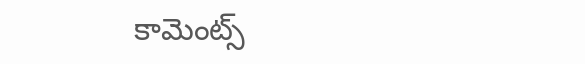కామెంట్స్